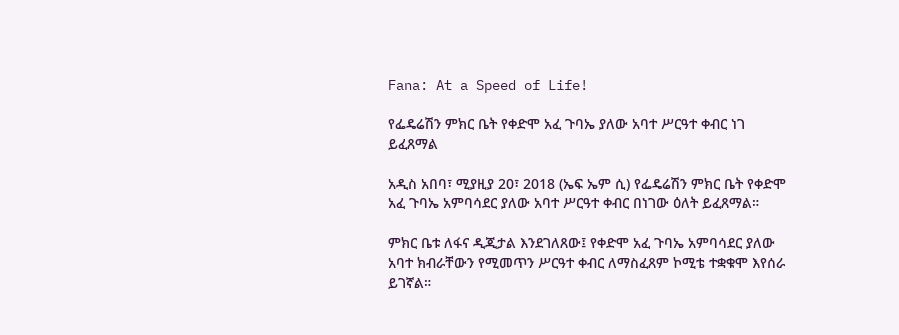Fana: At a Speed of Life!

የፌዴሬሽን ምክር ቤት የቀድሞ አፈ ጉባኤ ያለው አባተ ሥርዓተ ቀብር ነገ ይፈጸማል

አዲስ አበባ፣ ሚያዚያ 20፣ 2018 (ኤፍ ኤም ሲ) የፌዴሬሽን ምክር ቤት የቀድሞ አፈ ጉባኤ አምባሳደር ያለው አባተ ሥርዓተ ቀብር በነገው ዕለት ይፈጸማል።

ምክር ቤቱ ለፋና ዲጂታል እንደገለጸው፤ የቀድሞ አፈ ጉባኤ አምባሳደር ያለው አባተ ክብራቸውን የሚመጥን ሥርዓተ ቀብር ለማስፈጸም ኮሚቴ ተቋቁሞ እየሰራ ይገኛል።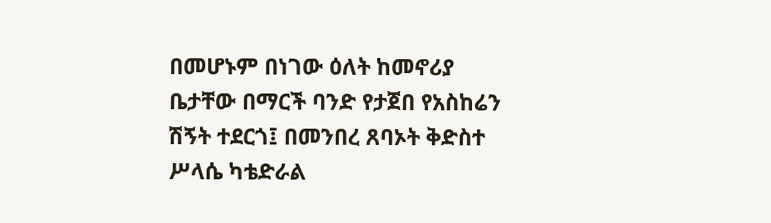በመሆኑም በነገው ዕለት ከመኖሪያ ቤታቸው በማርች ባንድ የታጀበ የአስከሬን ሽኝት ተደርጎ፤ በመንበረ ጸባኦት ቅድስተ ሥላሴ ካቴድራል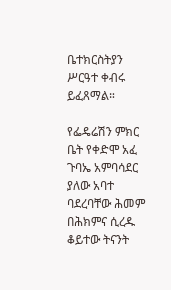ቤተክርስትያን ሥርዓተ ቀብሩ ይፈጸማል።

የፌዴሬሽን ምክር ቤት የቀድሞ አፈ ጉባኤ አምባሳደር ያለው አባተ ባደረባቸው ሕመም በሕክምና ሲረዱ ቆይተው ትናንት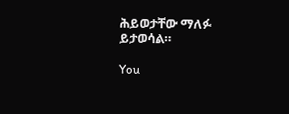ሕይወታቸው ማለፉ ይታወሳል።

You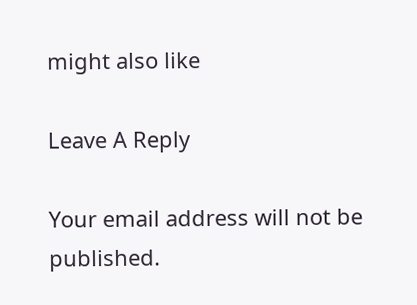might also like

Leave A Reply

Your email address will not be published.